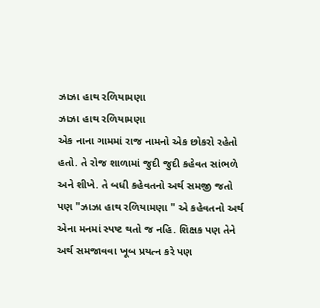ઝાઝા હાથ રળિયામણા
ઝાઝા હાથ રળિયામણા
એક નાના ગામમાં રાજ નામનો એક છોકરો રહેતો હતો. તે રોજ શાળામાં જુદી જુદી કહેવત સાંભળે અને શીખે. તે બધી કહેવતનો અર્થ સમજી જતો પણ "ઝાઝા હાથ રળિયામણા " એ કહેવતનો અર્થ એના મનમાં સ્પષ્ટ થતો જ નહિ. શિક્ષક પણ તેને અર્થ સમજાવવા ખૂબ પ્રયત્ન કરે પણ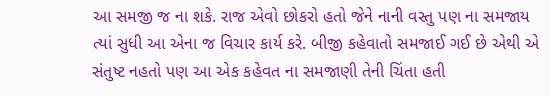આ સમજી જ ના શકે. રાજ એવો છોકરો હતો જેને નાની વસ્તુ પણ ના સમજાય ત્યાં સુધી આ એના જ વિચાર કાર્ય કરે. બીજી કહેવાતો સમજાઈ ગઈ છે એથી એ સંતુષ્ટ નહતો પણ આ એક કહેવત ના સમજાણી તેની ચિંતા હતી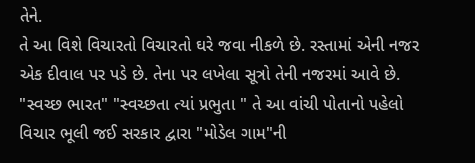તેને.
તે આ વિશે વિચારતો વિચારતો ઘરે જવા નીકળે છે. રસ્તામાં એની નજર એક દીવાલ પર પડે છે. તેના પર લખેલા સૂત્રો તેની નજરમાં આવે છે. "સ્વચ્છ ભારત" "સ્વચ્છતા ત્યાં પ્રભુતા " તે આ વાંચી પોતાનો પહેલો વિચાર ભૂલી જઈ સરકાર દ્વારા "મોડેલ ગામ"ની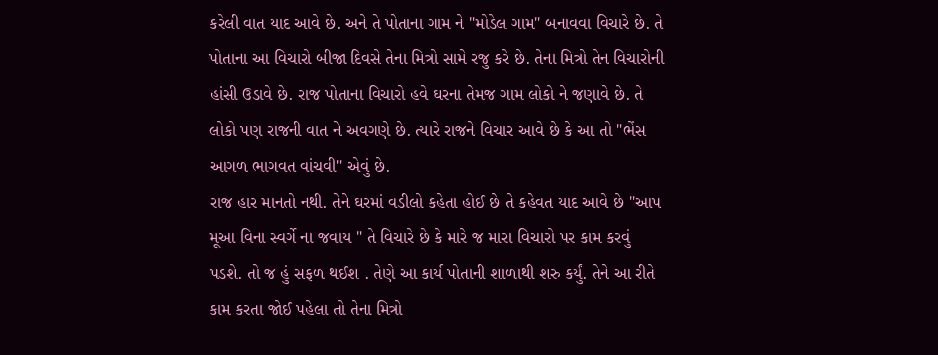કરેલી વાત યાદ આવે છે. અને તે પોતાના ગામ ને "મોડેલ ગામ" બનાવવા વિચારે છે. તે પોતાના આ વિચારો બીજા દિવસે તેના મિત્રો સામે રજુ કરે છે. તેના મિત્રો તેન વિચારોની હાંસી ઉડાવે છે. રાજ પોતાના વિચારો હવે ઘરના તેમજ ગામ લોકો ને જણાવે છે. તે લોકો પણ રાજની વાત ને અવગણે છે. ત્યારે રાજને વિચાર આવે છે કે આ તો "ભેંસ આગળ ભાગવત વાંચવી" એવું છે.
રાજ હાર માનતો નથી. તેને ઘરમાં વડીલો કહેતા હોઈ છે તે કહેવત યાદ આવે છે "આપ મૂઆ વિના સ્વર્ગે ના જવાય " તે વિચારે છે કે મારે જ મારા વિચારો પર કામ કરવું પડશે. તો જ હું સફળ થઈશ . તેણે આ કાર્ય પોતાની શાળાથી શરુ કર્યું. તેને આ રીતે કામ કરતા જોઈ પહેલા તો તેના મિત્રો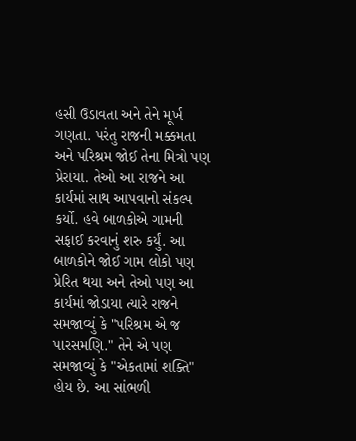હસી ઉડાવતા અને તેને મૂર્ખ ગણતા. પરંતુ રાજની મક્કમતા અને પરિશ્રમ જોઈ તેના મિત્રો પણ પ્રેરાયા. તેઓ આ રાજને આ કાર્યમાં સાથ આપવાનો સંકલ્પ કર્યો. હવે બાળકોએ ગામની સફાઈ કરવાનું શરુ કર્યું. આ બાળકોને જોઈ ગામ લોકો પણ પ્રેરિત થયા અને તેઓ પણ આ કાર્યમાં જોડાયા ત્યારે રાજને સમજાવ્યું કે "પરિશ્રમ એ જ પારસમણિ." તેને એ પણ સમજાવ્યું કે "એકતામાં શક્તિ" હોય છે. આ સાંભળી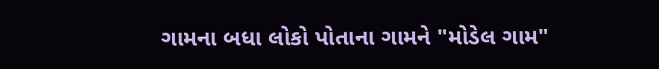ગામના બધા લોકો પોતાના ગામને "મોડેલ ગામ"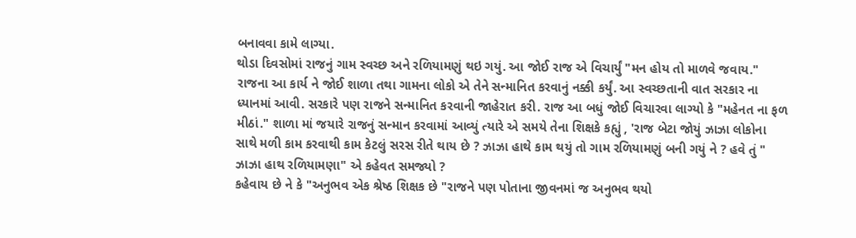બનાવવા કામે લાગ્યા.
થોડા દિવસોમાં રાજનું ગામ સ્વચ્છ અને રળિયામણું થઇ ગયું. આ જોઈ રાજ એ વિચાર્યું "મન હોય તો માળવે જવાય." રાજના આ કાર્ય ને જોઈ શાળા તથા ગામના લોકો એ તેને સન્માનિત કરવાનું નક્કી કર્યું. આ સ્વચ્છતાની વાત સરકાર ના ધ્યાનમાં આવી. સરકારે પણ રાજને સન્માનિત કરવાની જાહેરાત કરી. રાજ આ બધું જોઈ વિચારવા લાગ્યો કે "મહેનત ના ફળ મીઠાં." શાળા માં જયારે રાજનું સન્માન કરવામાં આવ્યું ત્યારે એ સમયે તેના શિક્ષકે કહ્યું , 'રાજ બેટા જોયું ઝાઝા લોકોના સાથે મળી કામ કરવાથી કામ કેટલું સરસ રીતે થાય છે ? ઝાઝા હાથે કામ થયું તો ગામ રળિયામણું બની ગયું ને ? હવે તું " ઝાઝા હાથ રળિયામણા" એ કહેવત સમજ્યો ?
કહેવાય છે ને કે "અનુભવ એક શ્રેષ્ઠ શિક્ષક છે "રાજને પણ પોતાના જીવનમાં જ અનુભવ થયો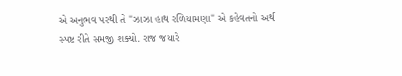એ અનુભવ પરથી તે "ઝાઝા હાથ રળિયામણા" એ કહેવતનો અર્થ સ્પષ્ટ રીતે સમજી શક્યો. રાજ જયારે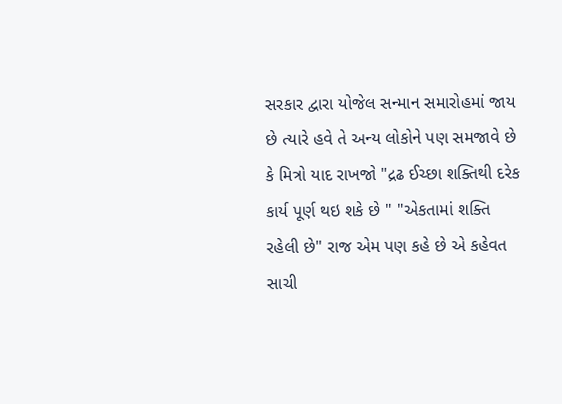સરકાર દ્વારા યોજેલ સન્માન સમારોહમાં જાય છે ત્યારે હવે તે અન્ય લોકોને પણ સમજાવે છે કે મિત્રો યાદ રાખજો "દ્રઢ ઈચ્છા શક્તિથી દરેક કાર્ય પૂર્ણ થઇ શકે છે " "એકતામાં શક્તિ રહેલી છે" રાજ એમ પણ કહે છે એ કહેવત સાચી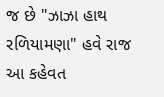જ છે "ઝાઝા હાથ રળિયામણા" હવે રાજ આ કહેવત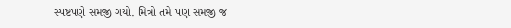સ્પષ્ટપણે સમજી ગયો. મિત્રો તમે પણ સમજી જ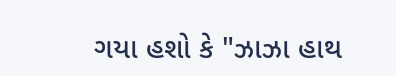ગયા હશો કે "ઝાઝા હાથ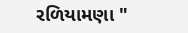રળિયામણા "